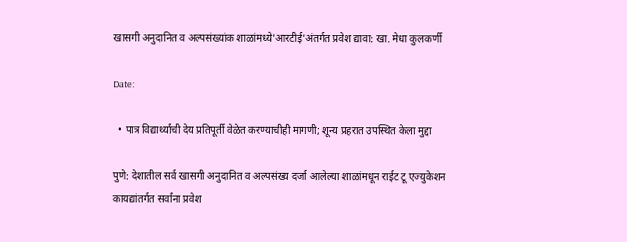खासगी अनुदानित व अल्पसंख्यांक शाळांमध्ये’आरटीई’अंतर्गत प्रवेश द्यावा: खा. मेधा कुलकर्णी

Date:

  • पात्र विद्यार्थ्यांची देय प्रतिपूर्ती वेळेत करण्याचीही मागणी; शून्य प्रहरात उपस्थित केला मुद्दा

पुणे: देशातील सर्व खासगी अनुदानित व अल्पसंख्य दर्जा आलेल्या शाळांमधून राईट टू एज्युकेशन कायद्यांतर्गत सर्वांना प्रवेश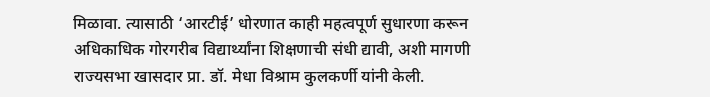मिळावा. त्यासाठी ‘आरटीई’ धोरणात काही महत्वपूर्ण सुधारणा करून अधिकाधिक गोरगरीब विद्यार्थ्यांना शिक्षणाची संधी द्यावी, अशी मागणी राज्यसभा खासदार प्रा. डॉ. मेधा विश्राम कुलकर्णी यांनी केली.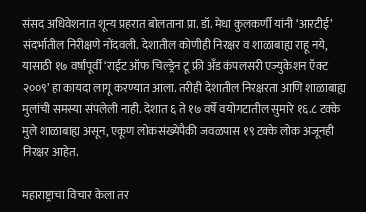संसद अधिवेशनात शून्य प्रहरात बोलताना प्रा. डॉ. मेधा कुलकर्णी यांनी ‘आरटीई’ संदर्भातील निरीक्षणे नोंदवली. देशातील कोणीही निरक्षर व शाळाबाह्य राहू नये, यासाठी १७ वर्षांपूर्वी ‘राईट ऑफ चिल्ड्रेन टू फ्री अँड कंपलसरी एज्युकेशन ऍक्ट २००९’ हा कायदा लागू करण्यात आला. तरीही देशातील निरक्षरता आणि शाळाबाह्य मुलांची समस्या संपलेली नाही. देशात ६ ते १७ वर्षे वयोगटातील सुमारे १६.८ टक्के मुले शाळाबाह्य असून, एकूण लोकसंख्येपैकी जवळपास १९ टक्के लोक अजूनही निरक्षर आहेत.

महाराष्ट्राचा विचार केला तर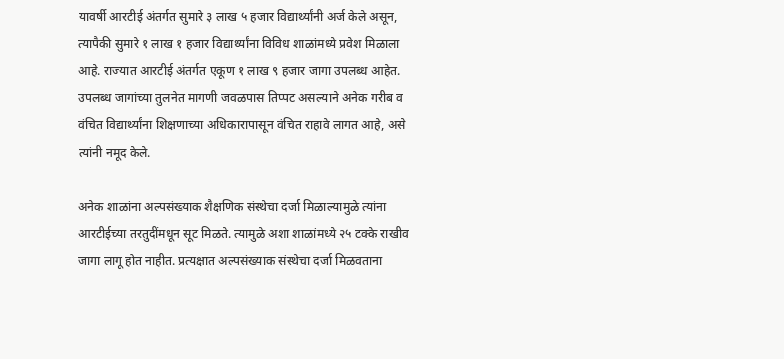यावर्षी आरटीई अंतर्गत सुमारे ३ लाख ५ हजार विद्यार्थ्यांनी अर्ज केले असून, त्यापैकी सुमारे १ लाख १ हजार विद्यार्थ्यांना विविध शाळांमध्ये प्रवेश मिळाला आहे. राज्यात आरटीई अंतर्गत एकूण १ लाख ९ हजार जागा उपलब्ध आहेत. उपलब्ध जागांच्या तुलनेत मागणी जवळपास तिप्पट असल्याने अनेक गरीब व वंचित विद्यार्थ्यांना शिक्षणाच्या अधिकारापासून वंचित राहावे लागत आहे, असे त्यांनी नमूद केले.

अनेक शाळांना अल्पसंख्याक शैक्षणिक संस्थेचा दर्जा मिळाल्यामुळे त्यांना आरटीईच्या तरतुदींमधून सूट मिळते. त्यामुळे अशा शाळांमध्ये २५ टक्के राखीव जागा लागू होत नाहीत. प्रत्यक्षात अल्पसंख्याक संस्थेचा दर्जा मिळवताना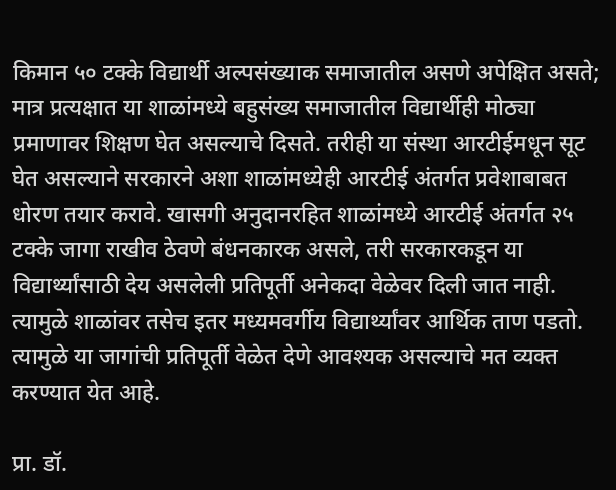किमान ५० टक्के विद्यार्थी अल्पसंख्याक समाजातील असणे अपेक्षित असते; मात्र प्रत्यक्षात या शाळांमध्ये बहुसंख्य समाजातील विद्यार्थीही मोठ्या प्रमाणावर शिक्षण घेत असल्याचे दिसते. तरीही या संस्था आरटीईमधून सूट घेत असल्याने सरकारने अशा शाळांमध्येही आरटीई अंतर्गत प्रवेशाबाबत धोरण तयार करावे. खासगी अनुदानरहित शाळांमध्ये आरटीई अंतर्गत २५ टक्के जागा राखीव ठेवणे बंधनकारक असले, तरी सरकारकडून या विद्यार्थ्यांसाठी देय असलेली प्रतिपूर्ती अनेकदा वेळेवर दिली जात नाही. त्यामुळे शाळांवर तसेच इतर मध्यमवर्गीय विद्यार्थ्यांवर आर्थिक ताण पडतो. त्यामुळे या जागांची प्रतिपूर्ती वेळेत देणे आवश्यक असल्याचे मत व्यक्त करण्यात येत आहे.

प्रा. डॉ.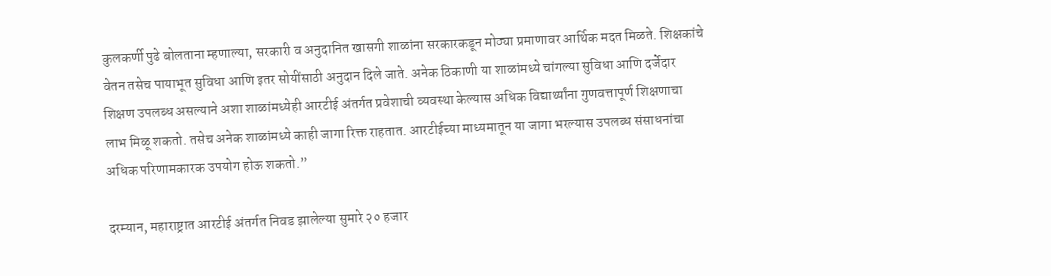कुलकर्णी पुढे बोलताना म्हणाल्या, सरकारी व अनुदानित खासगी शाळांना सरकारकडून मोठ्या प्रमाणावर आर्थिक मदत मिळते. शिक्षकांचे वेतन तसेच पायाभूत सुविधा आणि इतर सोयींसाठी अनुदान दिले जाते. अनेक ठिकाणी या शाळांमध्ये चांगल्या सुविधा आणि दर्जेदार शिक्षण उपलब्ध असल्याने अशा शाळांमध्येही आरटीई अंतर्गत प्रवेशाची व्यवस्था केल्यास अधिक विद्यार्थ्यांना गुणवत्तापूर्ण शिक्षणाचा लाभ मिळू शकतो. तसेच अनेक शाळांमध्ये काही जागा रिक्त राहतात. आरटीईच्या माध्यमातून या जागा भरल्यास उपलब्ध संसाधनांचा अधिक परिणामकारक उपयोग होऊ शकतो.”

दरम्यान, महाराष्ट्रात आरटीई अंतर्गत निवड झालेल्या सुमारे २० हजार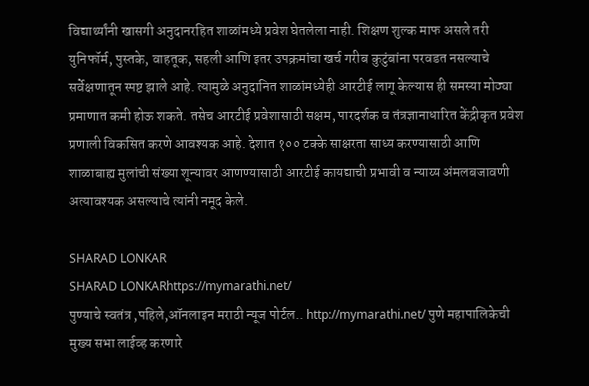विद्यार्थ्यांनी खासगी अनुदानरहित शाळांमध्ये प्रवेश घेतलेला नाही. शिक्षण शुल्क माफ असले तरी युनिफॉर्म, पुस्तके, वाहतूक, सहली आणि इतर उपक्रमांचा खर्च गरीब कुटुंबांना परवडत नसल्याचे सर्वेक्षणातून स्पष्ट झाले आहे. त्यामुळे अनुदानित शाळांमध्येही आरटीई लागू केल्यास ही समस्या मोठ्या प्रमाणात कमी होऊ शकते. तसेच आरटीई प्रवेशासाठी सक्षम, पारदर्शक व तंत्रज्ञानाधारित केंद्रीकृत प्रवेश प्रणाली विकसित करणे आवश्यक आहे. देशात १०० टक्के साक्षरता साध्य करण्यासाठी आणि शाळाबाह्य मुलांची संख्या शून्यावर आणण्यासाठी आरटीई कायद्याची प्रभावी व न्याय्य अंमलबजावणी अत्यावश्यक असल्याचे त्यांनी नमूद केले.

SHARAD LONKAR
SHARAD LONKARhttps://mymarathi.net/
पुण्याचे स्वतंत्र ,पहिले,ऑनलाइन मराठी न्यूज पोर्टल.. http://mymarathi.net/ पुणे महापालिकेची मुख्य सभा लाईव्ह करणारे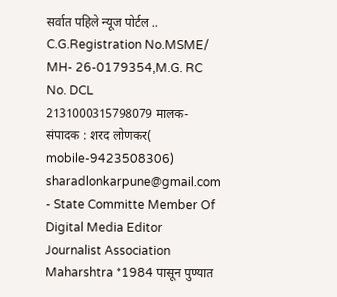सर्वात पहिले न्यूज पोर्टल .. C.G.Registration No.MSME/ MH- 26-0179354,M.G. RC No. DCL 2131000315798079 मालक-संपादक : शरद लोणकर( mobile-9423508306) sharadlonkarpune@gmail.com - State Committe Member Of Digital Media Editor Journalist Association Maharshtra *1984 पासून पुण्यात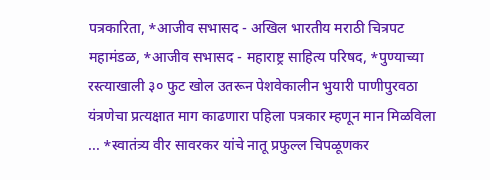पत्रकारिता, *आजीव सभासद - अखिल भारतीय मराठी चित्रपट महामंडळ, *आजीव सभासद - महाराष्ट्र साहित्य परिषद, *पुण्याच्या रस्त्याखाली ३० फुट खोल उतरून पेशवेकालीन भुयारी पाणीपुरवठा यंत्रणेचा प्रत्यक्षात माग काढणारा पहिला पत्रकार म्हणून मान मिळविला ... *स्वातंत्र्य वीर सावरकर यांचे नातू प्रफुल्ल चिपळूणकर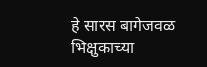हे सारस बागेजवळ भिक्षुकाच्या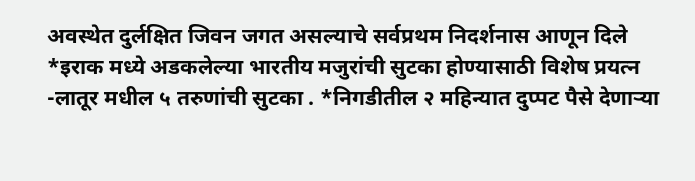अवस्थेत दुर्लक्षित जिवन जगत असल्याचे सर्वप्रथम निदर्शनास आणून दिले *इराक मध्ये अडकलेल्या भारतीय मजुरांची सुटका होण्यासाठी विशेष प्रयत्न -लातूर मधील ५ तरुणांची सुटका . *निगडीतील २ महिन्यात दुप्पट पैसे देणाऱ्या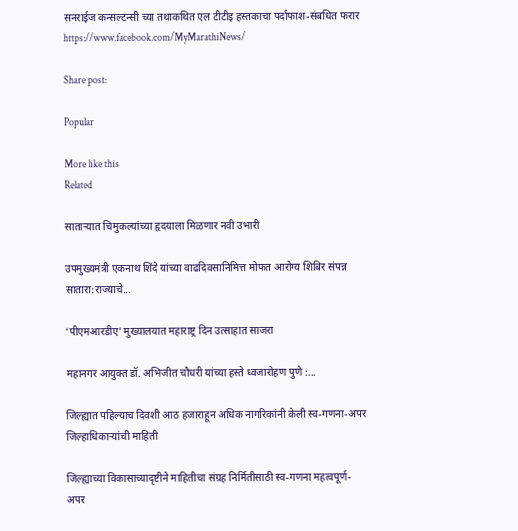सनराईज कन्सल्टन्सी च्या तथाकथित एल टीटीइ हस्तकाचा पर्दाफाश-संबधित फरार https://www.facebook.com/MyMarathiNews/

Share post:

Popular

More like this
Related

साताऱ्यात चिमुकल्यांच्या हृदयाला मिळणार नवी उभारी

उपमुख्यमंत्री एकनाथ शिंदे यांच्या वाढदिवसानिमित्त मोफत आरोग्य शिबिर संपन्न सातारा:राज्याचे...

‘पीएमआरडीए’ मुख्यालयात महाराष्ट्र दिन उत्साहात साजरा

महानगर आयुक्त डॉ. अभिजीत चौधरी यांच्या हस्ते ध्वजारोहण पुणे :...

जिल्ह्यात पहिल्याच दिवशी आठ हजाराहून अधिक नागरिकांनी केली स्व-गणना-अपर जिल्हाधिकाऱ्‍यांची माहिती

जिल्ह्याच्या विकासाच्यादृष्टीने माहितीचा संग्रह निर्मितीसाठी स्व-गणना महत्वपूर्ण-अपर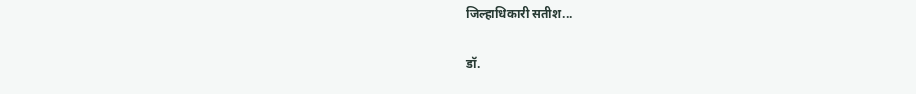जिल्हाधिकारी सतीश...

डॉ.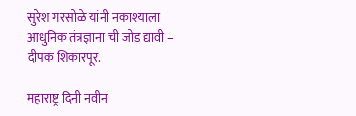सुरेश गरसोळे यांनी नकाश्याला आधुनिक तंत्रज्ञाना ची जोड द्यावी – दीपक शिकारपूर.

महाराष्ट्र दिनी नवीन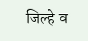जिल्हे व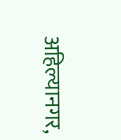अहिल्यानगर,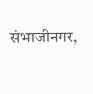संभाजीनगर,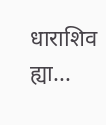धाराशिव ह्या...